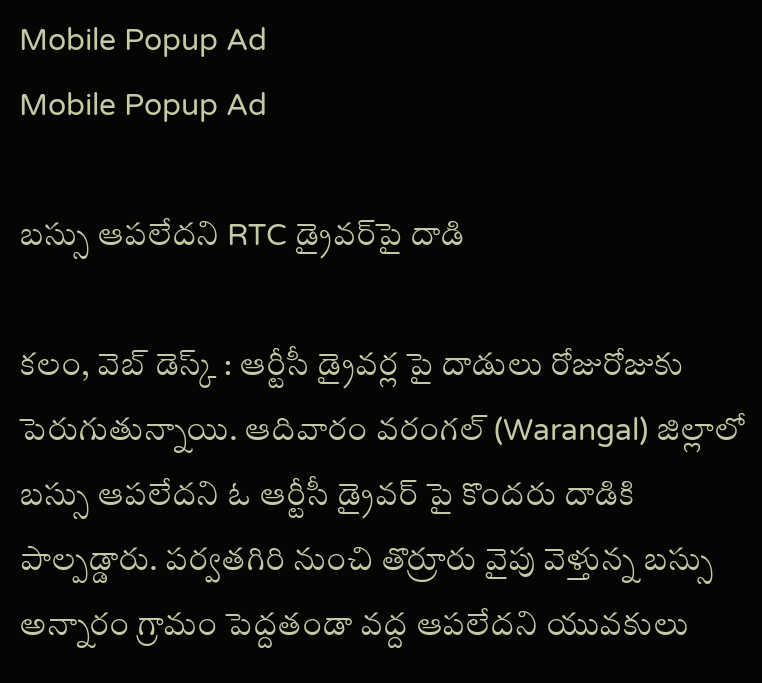Mobile Popup Ad
Mobile Popup Ad

బస్సు ఆపలేదని RTC డ్రైవర్‌పై దాడి

కలం, వెబ్ డెస్క్ : ఆర్టీసీ డ్రైవర్ల పై దాడులు రోజురోజుకు పెరుగుతున్నాయి. ఆదివారం వరంగల్ (Warangal) జిల్లాలో బస్సు ఆపలేదని ఓ ఆర్టీసీ డ్రైవర్ పై కొందరు దాడికి పాల్పడ్డారు. పర్వతగిరి నుంచి తొర్రూరు వైపు వెళ్తున్న బస్సు అన్నారం గ్రామం పెద్దతండా వద్ద ఆపలేదని యువకులు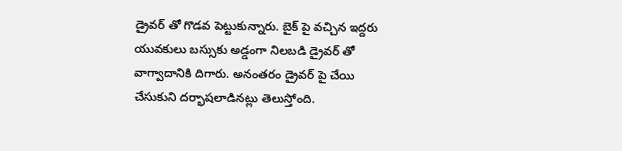డ్రైవర్ తో గొడవ పెట్టుకున్నారు. బైక్ పై వచ్చిన ఇద్దరు యువకులు బస్సుకు అడ్డంగా నిలబడి డ్రైవర్ తో వాగ్వాదానికి దిగారు. అనంతరం డ్రైవర్ పై చేయి చేసుకుని దర్భాషలాడినట్లు తెలుస్తోంది.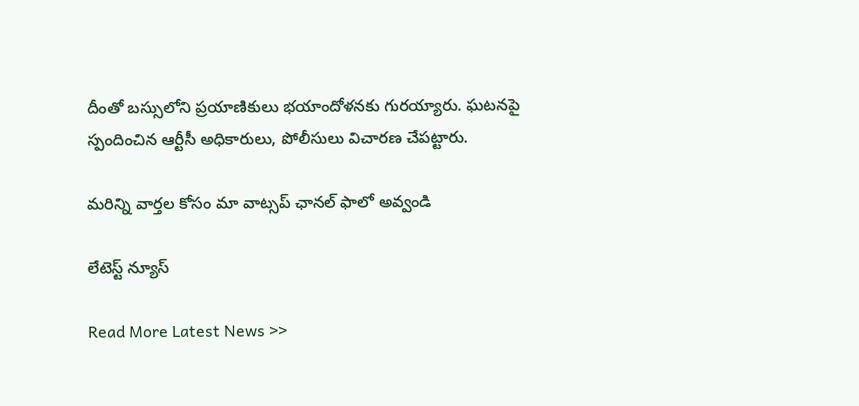దీంతో బస్సులోని ప్రయాణికులు భయాందోళనకు గురయ్యారు. ఘటనపై స్పందించిన ఆర్టీసీ అధికారులు, పోలీసులు విచారణ చేపట్టారు.

మ‌రిన్ని వార్త‌ల కోసం మా వాట్స‌ప్ ఛాన‌ల్ ఫాలో అవ్వండి

లేటెస్ట్ న్యూస్‌

Read More Latest News >>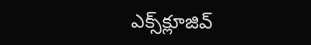ఎక్స్‌క్లూజివ్‌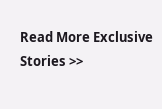Read More Exclusive Stories >>